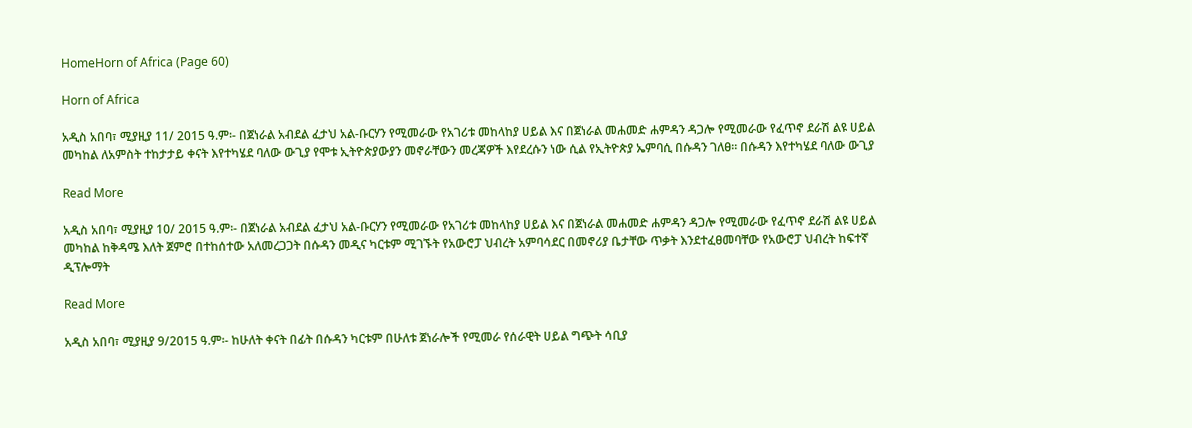HomeHorn of Africa (Page 60)

Horn of Africa

አዲስ አበባ፣ ሚያዚያ 11/ 2015 ዓ.ም፡- በጀነራል አብደል ፈታህ አል-ቡርሃን የሚመራው የአገሪቱ መከላከያ ሀይል እና በጀነራል መሐመድ ሐምዳን ዳጋሎ የሚመራው የፈጥኖ ደራሽ ልዩ ሀይል መካከል ለአምስት ተከታታይ ቀናት እየተካሄደ ባለው ውጊያ የሞቱ ኢትዮጵያውያን መኖራቸውን መረጃዎች እየደረሱን ነው ሲል የኢትዮጵያ ኤምባሲ በሱዳን ገለፀ። በሱዳን እየተካሄደ ባለው ውጊያ

Read More

አዲስ አበባ፣ ሚያዚያ 10/ 2015 ዓ.ም፡- በጀነራል አብደል ፈታህ አል-ቡርሃን የሚመራው የአገሪቱ መከላከያ ሀይል እና በጀነራል መሐመድ ሐምዳን ዳጋሎ የሚመራው የፈጥኖ ደራሽ ልዩ ሀይል መካከል ከቅዳሜ እለት ጀምሮ በተከሰተው አለመረጋጋት በሱዳን መዲና ካርቱም ሚገኙት የአውሮፓ ህብረት አምባሳደር በመኖሪያ ቤታቸው ጥቃት እንደተፈፀመባቸው የአውሮፓ ህብረት ከፍተኛ ዲፕሎማት

Read More

አዲስ አበባ፣ ሚያዚያ 9/2015 ዓ.ም፡- ከሁለት ቀናት በፊት በሱዳን ካርቱም በሁለቱ ጀነራሎች የሚመራ የሰራዊት ሀይል ግጭት ሳቢያ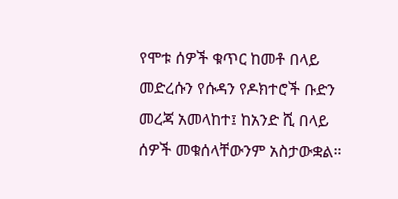የሞቱ ሰዎች ቁጥር ከመቶ በላይ መድረሱን የሱዳን የዶክተሮች ቡድን መረጃ አመላከተ፤ ከአንድ ሺ በላይ ሰዎች መቁሰላቸውንም አስታውቋል።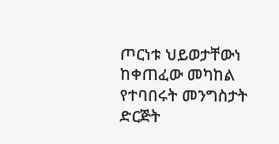ጦርነቱ ህይወታቸውነ ከቀጠፈው መካከል የተባበሩት መንግስታት ድርጅት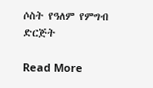ሶስት የዓለም የምግብ ድርጅት

Read More